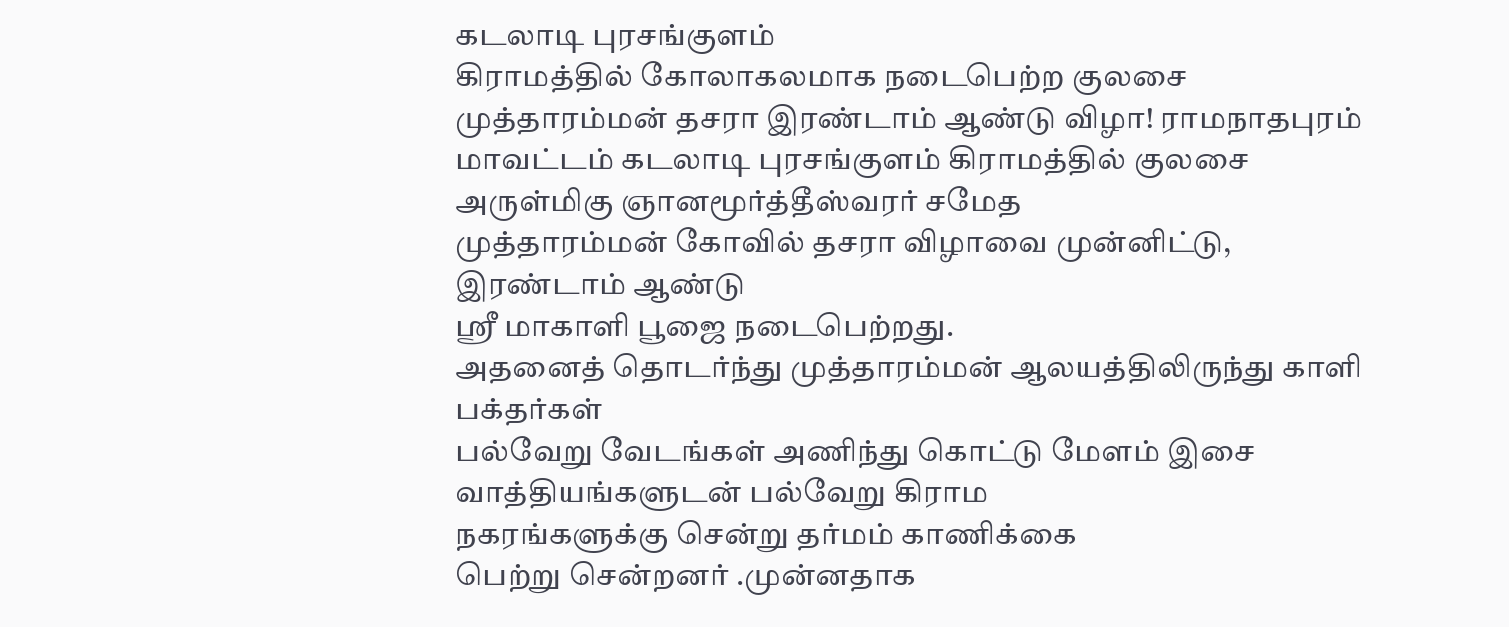கடலாடி புரசங்குளம்
கிராமத்தில் கோலாகலமாக நடைபெற்ற குலசை முத்தாரம்மன் தசரா இரண்டாம் ஆண்டு விழா! ராமநாதபுரம்
மாவட்டம் கடலாடி புரசங்குளம் கிராமத்தில் குலசை அருள்மிகு ஞானமூர்த்தீஸ்வரர் சமேத
முத்தாரம்மன் கோவில் தசரா விழாவை முன்னிட்டு, இரண்டாம் ஆண்டு
ஸ்ரீ மாகாளி பூஜை நடைபெற்றது.
அதனைத் தொடர்ந்து முத்தாரம்மன் ஆலயத்திலிருந்து காளி பக்தர்கள்
பல்வேறு வேடங்கள் அணிந்து கொட்டு மேளம் இசை வாத்தியங்களுடன் பல்வேறு கிராம
நகரங்களுக்கு சென்று தர்மம் காணிக்கை
பெற்று சென்றனர் .முன்னதாக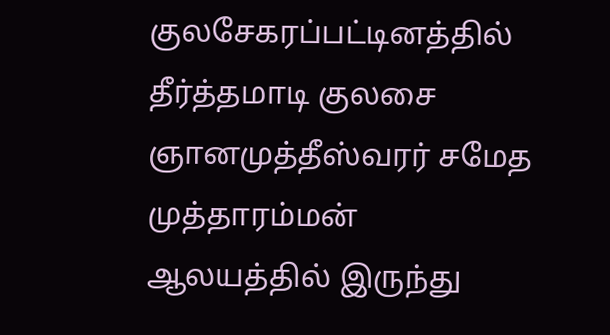குலசேகரப்பட்டினத்தில் தீர்த்தமாடி குலசை ஞானமுத்தீஸ்வரர் சமேத முத்தாரம்மன்
ஆலயத்தில் இருந்து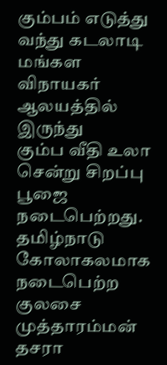கும்பம் எடுத்து வந்து கடலாடி மங்கள விநாயகர் ஆலயத்தில் இருந்து
கும்ப வீதி உலா சென்று சிறப்பு பூஜை நடைபெற்றது.
தமிழ்நாடு
கோலாகலமாக நடைபெற்ற குலசை முத்தாரம்மன் தசரா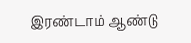இரண்டாம் ஆண்டு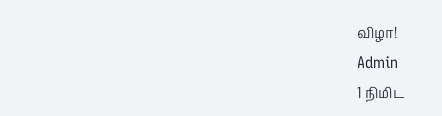விழா!
Admin
1 நிமிட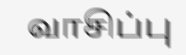வாசிப்பு